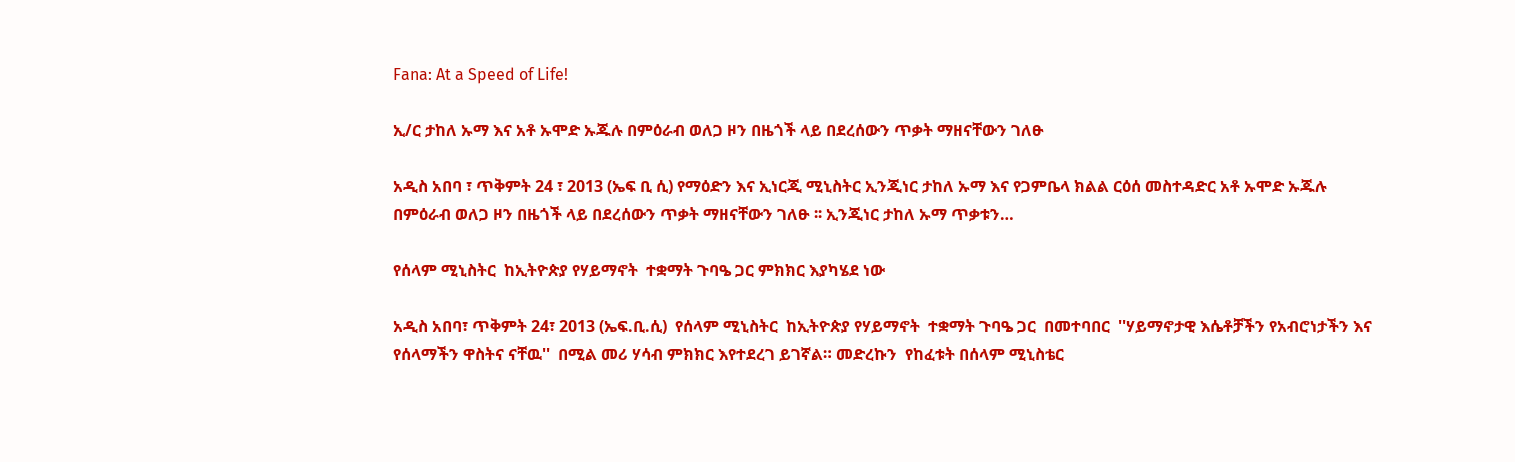Fana: At a Speed of Life!

ኢ/ር ታከለ ኡማ እና አቶ ኡሞድ ኡጁሉ በምዕራብ ወለጋ ዞን በዜጎች ላይ በደረሰውን ጥቃት ማዘናቸውን ገለፁ

አዲስ አበባ ፣ ጥቅምት 24 ፣ 2013 (ኤፍ ቢ ሲ) የማዕድን እና ኢነርጂ ሚኒስትር ኢንጂነር ታከለ ኡማ እና የጋምቤላ ክልል ርዕሰ መስተዳድር አቶ ኡሞድ ኡጁሉ በምዕራብ ወለጋ ዞን በዜጎች ላይ በደረሰውን ጥቃት ማዘናቸውን ገለፁ ፡፡ ኢንጂነር ታከለ ኡማ ጥቃቱን…

የሰላም ሚኒስትር  ከኢትዮጵያ የሃይማኖት  ተቋማት ጉባዔ ጋር ምክክር እያካሄደ ነው

አዲስ አበባ፣ ጥቅምት 24፣ 2013 (ኤፍ.ቢ.ሲ)  የሰላም ሚኒስትር  ከኢትዮጵያ የሃይማኖት  ተቋማት ጉባዔ ጋር  በመተባበር  ''ሃይማኖታዊ እሴቶቻችን የአብሮነታችን እና የሰላማችን ዋስትና ናቸዉ''  በሚል መሪ ሃሳብ ምክክር እየተደረገ ይገኛል። መድረኩን  የከፈቱት በሰላም ሚኒስቴር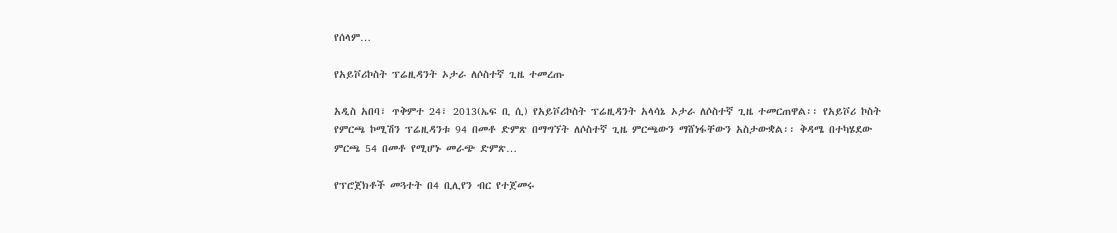የሰላም…

የአይቮሪኮስት ፕሬዚዳንት ኦታራ ለሶስተኛ ጊዜ ተመረጡ

አዲስ አበባ፣ ጥቅምተ 24፣ 2013(ኤፍ ቢ ሲ) የአይቮሪኮስት ፕሬዚዳንት አላሳኔ ኦታራ ለሶስተኛ ጊዜ ተመርጠዋል፡፡ የአይቮሪ ኮስት የምርጫ ኮሚሽን ፕሬዚዳንቱ 94 በመቶ ድምጽ በማግኘት ለሶስተኛ ጊዜ ምርጫውን ማሸነፋቸውን አስታውቋል፡፡ ቅዳሜ በተካሄደው ምርጫ 54 በመቶ የሚሆኑ መራጭ ድምጽ…

የፕሮጀክቶች መጓተት በ4 ቢሊየን ብር የተጀመሩ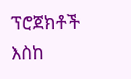ፕሮጀክቶች እስከ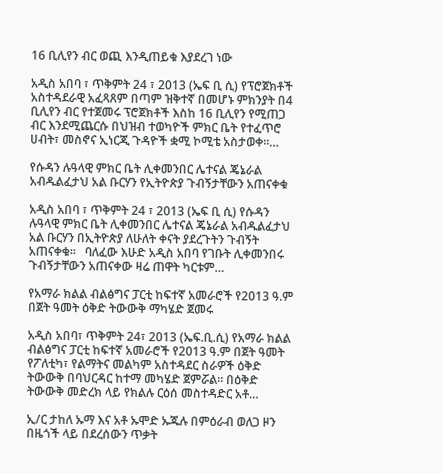16 ቢሊየን ብር ወጪ እንዲጠይቁ እያደረገ ነው

አዲስ አበባ ፣ ጥቅምት 24 ፣ 2013 (ኤፍ ቢ ሲ) የፕሮጀክቶች አስተዳደራዊ አፈጻጸም በጣም ዝቅተኛ በመሆኑ ምክንያት በ4 ቢሊየን ብር የተጀመሩ ፕሮጀክቶች እስከ 16 ቢሊየን የሚጠጋ ብር እንደሚጨርሱ በህዝብ ተወካዮች ምክር ቤት የተፈጥሮ ሀብት፣ መስኖና ኢነርጂ ጉዳዮች ቋሚ ኮሚቴ አስታወቀ።…

የሱዳን ሉዓላዊ ምክር ቤት ሊቀመንበር ሌተናል ጄኔራል አብዱልፈታህ አል ቡርሃን የኢትዮጵያ ጉብኝታቸውን አጠናቀቁ

አዲስ አበባ ፣ ጥቅምት 24 ፣ 2013 (ኤፍ ቢ ሲ) የሱዳን ሉዓላዊ ምክር ቤት ሊቀመንበር ሌተናል ጄኔራል አብዱልፈታህ አል ቡርሃን በኢትዮጵያ ለሁለት ቀናት ያደረጉትን ጉብኝት አጠናቀቁ።   ባለፈው እሁድ አዲስ አበባ የገቡት ሊቀመንበሩ ጉብኝታቸውን አጠናቀው ዛሬ ጠዋት ካርቱም…

የአማራ ክልል ብልፅግና ፓርቲ ከፍተኛ አመራሮች የ2013 ዓ.ም በጀት ዓመት ዕቅድ ትውውቅ ማካሄድ ጀመሩ

አዲስ አበባ፣ ጥቅምት 24፣ 2013 (ኤፍ.ቢ.ሲ) የአማራ ክልል ብልፅግና ፓርቲ ከፍተኛ አመራሮች የ2013 ዓ.ም በጀት ዓመት የፖለቲካ፣ የልማትና መልካም አስተዳደር ስራዎች ዕቅድ ትውውቅ በባህርዳር ከተማ መካሄድ ጀምሯል። በዕቅድ ትውውቅ መድረክ ላይ የክልሉ ርዕሰ መስተዳድር አቶ…

ኢ/ር ታከለ ኡማ እና አቶ ኡሞድ ኡጁሉ በምዕራብ ወለጋ ዞን በዜጎች ላይ በደረሰውን ጥቃት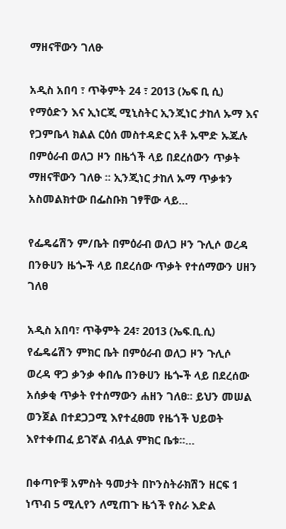ማዘናቸውን ገለፁ

አዲስ አበባ ፣ ጥቅምት 24 ፣ 2013 (ኤፍ ቢ ሲ) የማዕድን እና ኢነርጂ ሚኒስትር ኢንጂነር ታከለ ኡማ እና የጋምቤላ ክልል ርዕሰ መስተዳድር አቶ ኡሞድ ኡጁሉ በምዕራብ ወለጋ ዞን በዜጎች ላይ በደረሰውን ጥቃት ማዘናቸውን ገለፁ ፡፡ ኢንጂነር ታከለ ኡማ ጥቃቱን አስመልክተው በፌስቡክ ገፃቸው ላይ…

የፌዴሬሽን ም/ቤት በምዕራብ ወለጋ ዞን ጉሊሶ ወረዳ በንፁሀን ዜጐች ላይ በደረሰው ጥቃት የተሰማውን ሀዘን ገለፀ

አዲስ አበባ፣ ጥቅምት 24፣ 2013 (ኤፍ.ቢ.ሲ) የፌዴሬሽን ምክር ቤት በምዕራብ ወለጋ ዞን ጉሊሶ ወረዳ ዋጋ ቃንቃ ቀበሌ በንፁሀን ዜጐች ላይ በደረሰው አሰቃቂ ጥቃት የተሰማውን ሐዘን ገለፀ፡፡ ይህን መሠል ወንጀል በተደጋጋሚ እየተፈፀመ የዜጎች ህይወት እየተቀጠፈ ይገኛል ብሏል ምክር ቤቱ፡፡…

በቀጣዮቹ አምስት ዓመታት በኮንስትራክሽን ዘርፍ 1 ነጥብ 5 ሚሊየን ለሚጠጉ ዜጎች የስራ እድል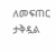ለመፍጠር ታቅዷል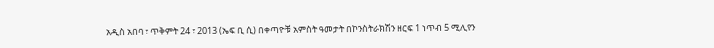አዲስ አበባ ፣ ጥቅምት 24 ፣ 2013 (ኤፍ ቢ ሲ) በቀጣዮቹ አምስት ዓመታት በኮንስትራክሽን ዘርፍ 1 ነጥብ 5 ሚሊየን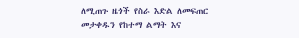ለሚጠጉ ዜጎች የስራ እድል ለመፍጠር መታቀዱን የከተማ ልማት እና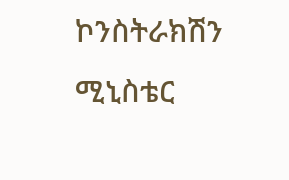ኮንስትራክሽን ሚኒስቴር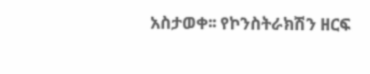አስታወቀ፡፡ የኮንስትራክሽን ዘርፍ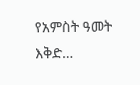የአምስት ዓመት እቅድ…